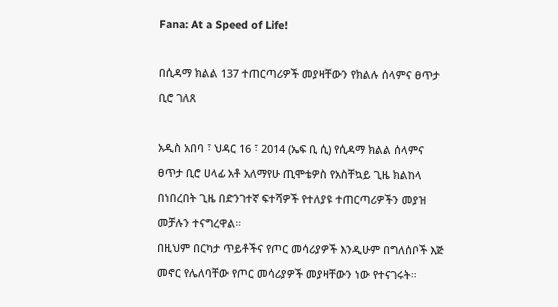Fana: At a Speed of Life!

በሲዳማ ክልል 137 ተጠርጣሪዎች መያዛቸውን የክልሉ ሰላምና ፀጥታ ቢሮ ገለጸ

አዲስ አበባ ፣ ህዳር 16 ፣ 2014 (ኤፍ ቢ ሲ) የሲዳማ ክልል ሰላምና ፀጥታ ቢሮ ሀላፊ አቶ አለማየሁ ጢሞቴዎስ የአስቸኳይ ጊዜ ክልከላ በነበረበት ጊዜ በድንገተኛ ፍተሻዎች የተለያዩ ተጠርጣሪዎችን መያዝ መቻሉን ተናግረዋል።
በዚህም በርካታ ጥይቶችና የጦር መሳሪያዎች እንዲሁም በግለሰቦች እጅ መኖር የሌለባቸው የጦር መሳሪያዎች መያዛቸውን ነው የተናገሩት።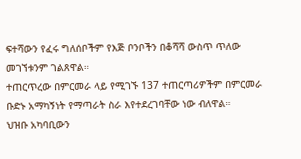ፍተሻውን የፈሩ ግለሰቦችም የእጅ ቦንቦችን በቆሻሻ ውስጥ ጥለው መገኘቱንም ገልጸዋል።
ተጠርጥረው በምርመራ ላይ የሚገኙ 137 ተጠርጣሪዎችም በምርመራ ቡድኑ አማካኝነት የማጣራት ስራ እየተደረገባቸው ነው ብለዋል።
ህዝቡ አካባቢውን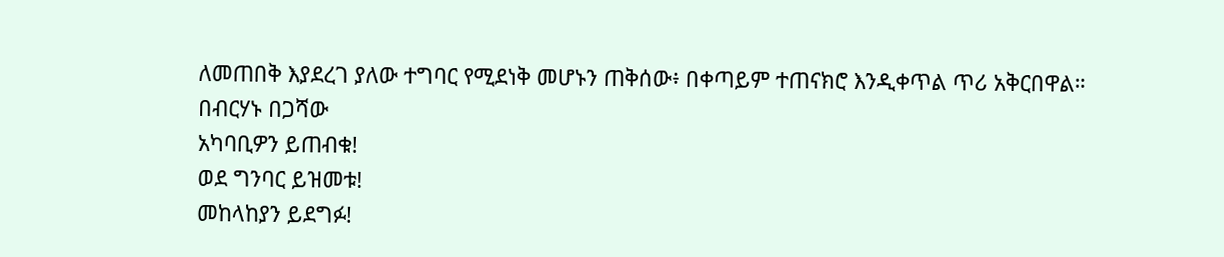ለመጠበቅ እያደረገ ያለው ተግባር የሚደነቅ መሆኑን ጠቅሰው፥ በቀጣይም ተጠናክሮ እንዲቀጥል ጥሪ አቅርበዋል።
በብርሃኑ በጋሻው
አካባቢዎን ይጠብቁ!
ወደ ግንባር ይዝመቱ!
መከላከያን ይደግፉ!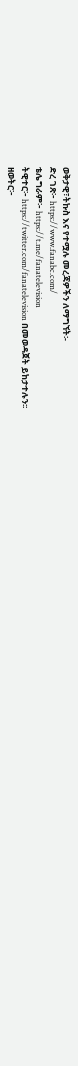ወቅታዊ፣ትኩስ እና የተሟሉ መረጃዎችን ለማግኘት፡-
ድረ ገጽ፦ https://www.fanabc.com/
ቴሌግራም፦ https://t.me/fanatelevision
ትዊተር፦ https://twitter.com/fanatelevision በመወዳጀት ይከታተሉን፡፡
ዘወትር፦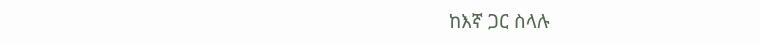ከእኛ ጋር ስላሉ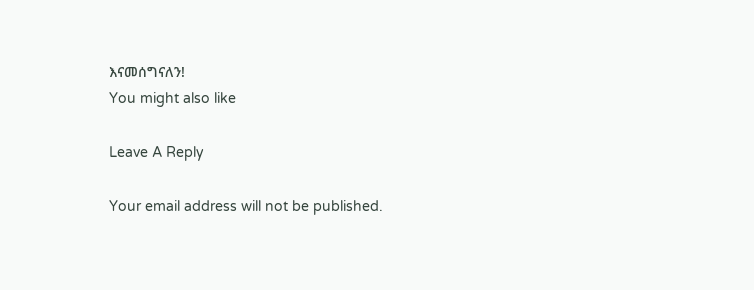እናመሰግናለን!
You might also like

Leave A Reply

Your email address will not be published.